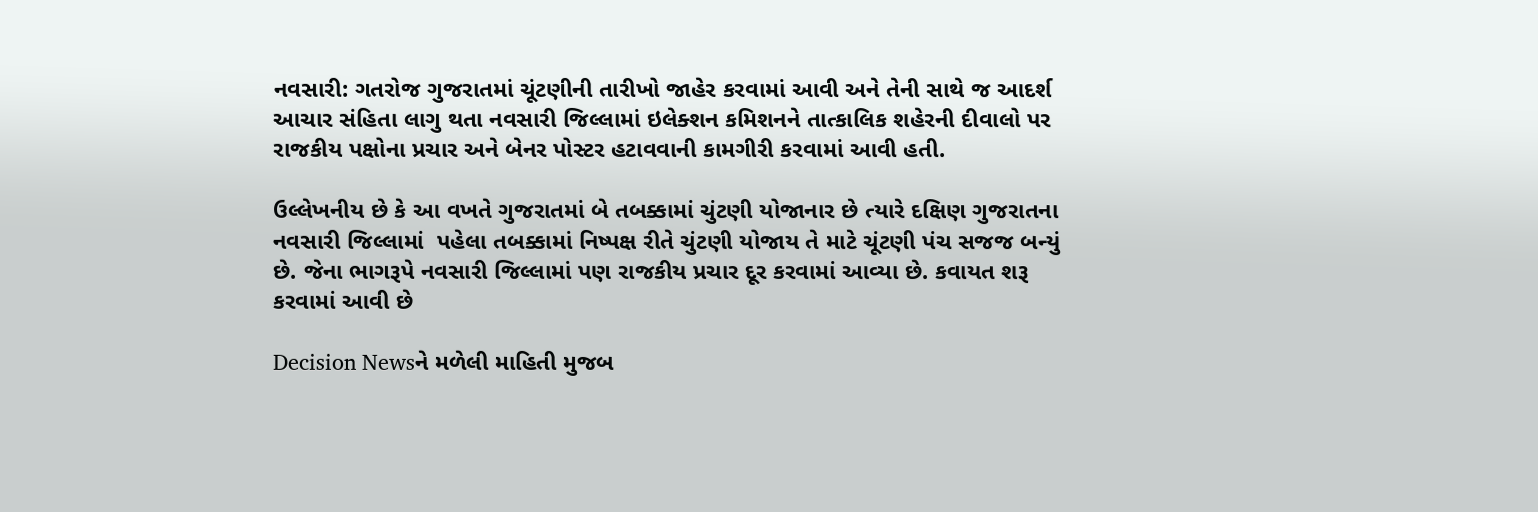નવસારી: ગતરોજ ગુજરાતમાં ચૂંટણીની તારીખો જાહેર કરવામાં આવી અને તેની સાથે જ આદર્શ આચાર સંહિતા લાગુ થતા નવસારી જિલ્લામાં ઇલેક્શન કમિશનને તાત્કાલિક શહેરની દીવાલો પર રાજકીય પક્ષોના પ્રચાર અને બેનર પોસ્ટર હટાવવાની કામગીરી કરવામાં આવી હતી.

ઉલ્લેખનીય છે કે આ વખતે ગુજરાતમાં બે તબક્કામાં ચુંટણી યોજાનાર છે ત્યારે દક્ષિણ ગુજરાતના નવસારી જિલ્લામાં  પહેલા તબક્કામાં નિષ્પક્ષ રીતે ચુંટણી યોજાય તે માટે ચૂંટણી પંચ સજજ બન્યું છે. જેના ભાગરૂપે નવસારી જિલ્લામાં પણ રાજકીય પ્રચાર દૂર કરવામાં આવ્યા છે. કવાયત શરૂ કરવામાં આવી છે

Decision Newsને મળેલી માહિતી મુજબ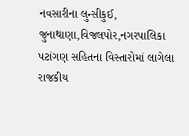નવસારીના લુન્સીકુઈ, જુનાથાણા,વિજલપોર,નગરપાલિકા પટાંગણ સહિતના વિસ્તારોમાં લાગેલા રાજકીય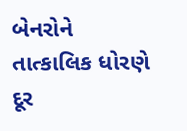બેનરોને તાત્કાલિક ધોરણે દૂર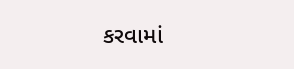કરવામાં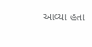આવ્યા હતા